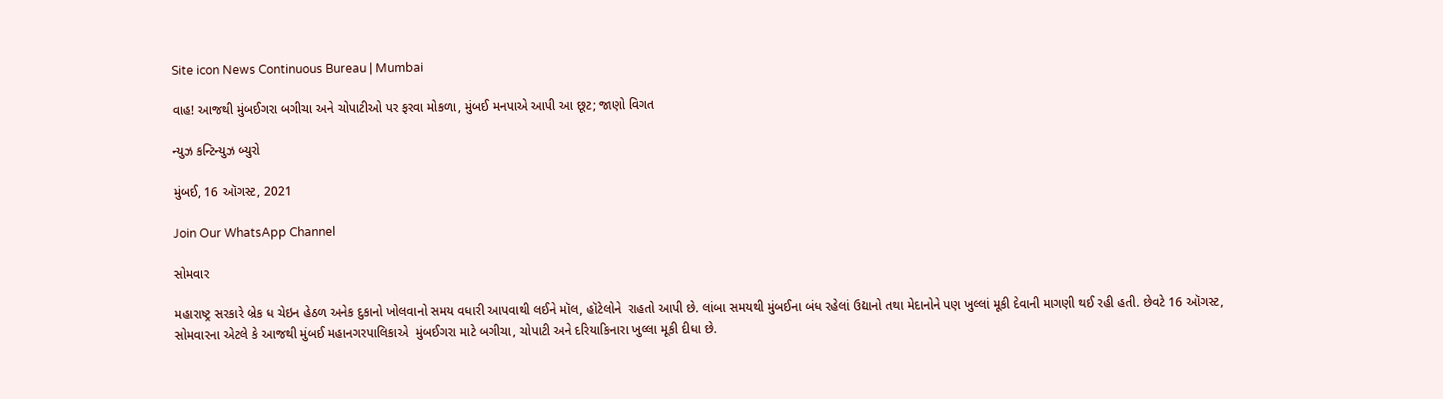Site icon News Continuous Bureau | Mumbai

વાહ! આજથી મુંબઈગરા બગીચા અને ચોપાટીઓ પર ફરવા મોકળા, મુંબઈ મનપાએ આપી આ છૂટ; જાણો વિગત

ન્યુઝ કન્ટિન્યુઝ બ્યુરો

મુંબઈ, 16 ઑગસ્ટ, 2021

Join Our WhatsApp Channel

સોમવાર

મહારાષ્ટ્ર સરકારે બ્રેક ધ ચેઇન હેઠળ અનેક દુકાનો ખોલવાનો સમય વધારી આપવાથી લઈને મૉલ, હૉટેલોને  રાહતો આપી છે. લાંબા સમયથી મુંબઈના બંધ રહેલાં ઉદ્યાનો તથા મેદાનોને પણ ખુલ્લાં મૂકી દેવાની માગણી થઈ રહી હતી. છેવટે 16 ઑગસ્ટ, સોમવારના એટલે કે આજથી મુંબઈ મહાનગરપાલિકાએ  મુંબઈગરા માટે બગીચા, ચોપાટી અને દરિયાકિનારા ખુલ્લા મૂકી દીધા છે.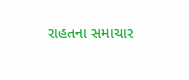રાહતના સમાચાર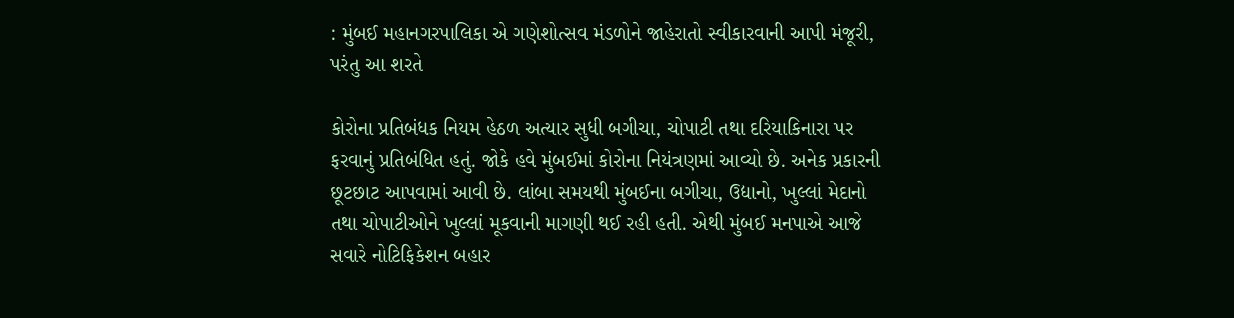: મુંબઈ મહાનગરપાલિકા એ ગણેશોત્સવ મંડળોને જાહેરાતો સ્વીકારવાની આપી મંજૂરી, પરંતુ આ શરતે

કોરોના પ્રતિબંધક નિયમ હેઠળ અત્યાર સુધી બગીચા, ચોપાટી તથા દરિયાકિનારા પર ફરવાનું પ્રતિબંધિત હતું. જોકે હવે મુંબઈમાં કોરોના નિયંત્રણમાં આવ્યો છે. અનેક પ્રકારની છૂટછાટ આપવામાં આવી છે. લાંબા સમયથી મુંબઈના બગીચા, ઉદ્યાનો, ખુલ્લાં મેદાનો તથા ચોપાટીઓને ખુલ્લાં મૂકવાની માગણી થઈ રહી હતી. એથી મુંબઈ મનપાએ આજે સવારે નોટિફિકેશન બહાર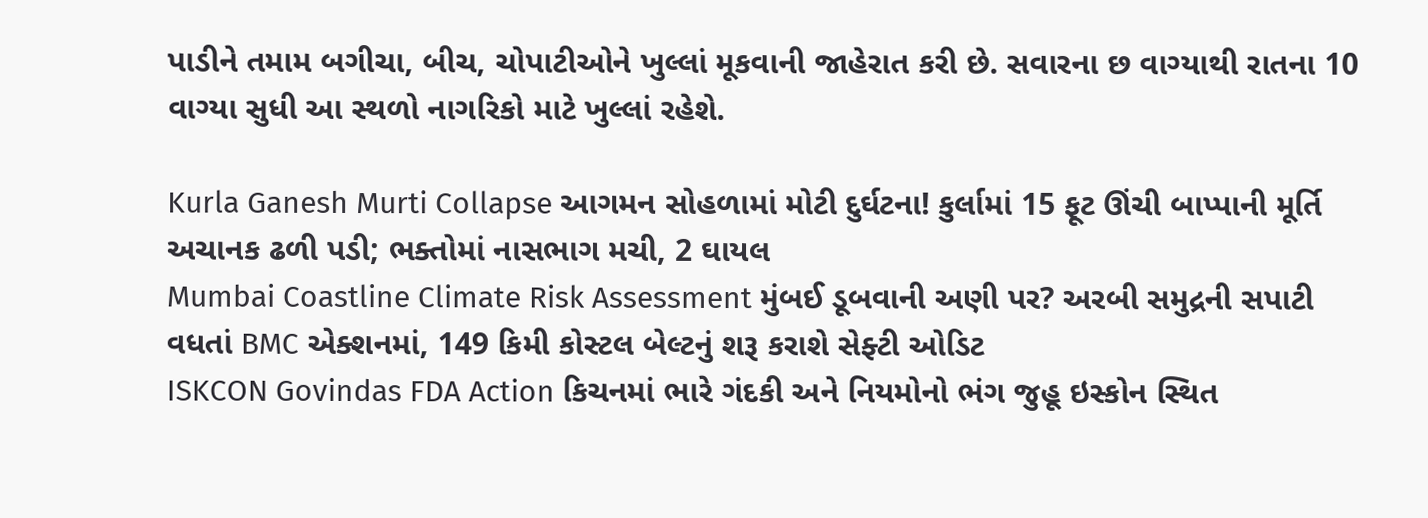પાડીને તમામ બગીચા, બીચ, ચોપાટીઓને ખુલ્લાં મૂકવાની જાહેરાત કરી છે. સવારના છ વાગ્યાથી રાતના 10 વાગ્યા સુધી આ સ્થળો નાગરિકો માટે ખુલ્લાં રહેશે.

Kurla Ganesh Murti Collapse આગમન સોહળામાં મોટી દુર્ઘટના! કુર્લામાં 15 ફૂટ ઊંચી બાપ્પાની મૂર્તિ અચાનક ઢળી પડી; ભક્તોમાં નાસભાગ મચી, 2 ઘાયલ
Mumbai Coastline Climate Risk Assessment મુંબઈ ડૂબવાની અણી પર? અરબી સમુદ્રની સપાટી વધતાં BMC એક્શનમાં, 149 કિમી કોસ્ટલ બેલ્ટનું શરૂ કરાશે સેફ્ટી ઓડિટ
ISKCON Govindas FDA Action કિચનમાં ભારે ગંદકી અને નિયમોનો ભંગ જુહૂ ઇસ્કોન સ્થિત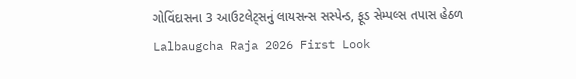ગોવિંદાસના 3 આઉટલેટ્સનું લાયસન્સ સસ્પેન્ડ, ફૂડ સેમ્પલ્સ તપાસ હેઠળ
Lalbaugcha Raja 2026 First Look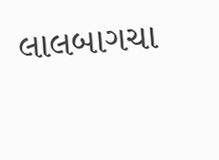લાલબાગચા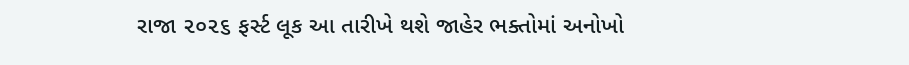રાજા ૨૦૨૬ ફર્સ્ટ લૂક આ તારીખે થશે જાહેર ભક્તોમાં અનોખો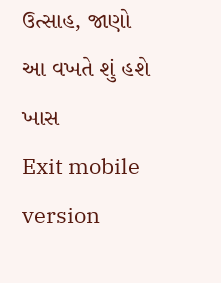ઉત્સાહ, જાણો આ વખતે શું હશે ખાસ
Exit mobile version